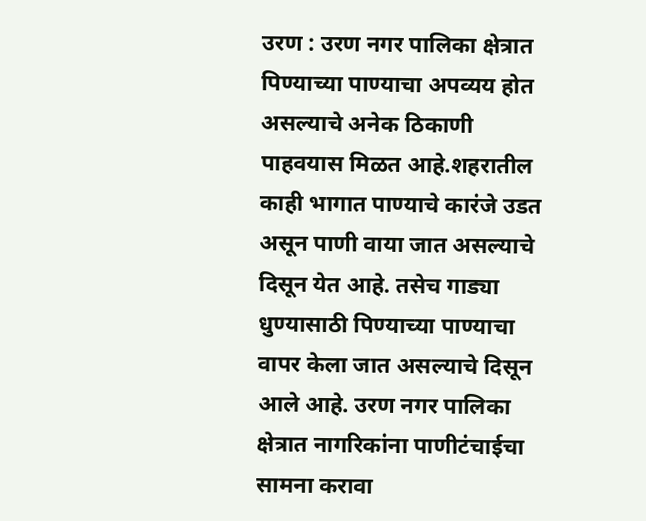उरण : उरण नगर पालिका क्षेत्रात पिण्याच्या पाण्याचा अपव्यय होत असल्याचे अनेक ठिकाणी पाहवयास मिळत आहे.शहरातील काही भागात पाण्याचे कारंजे उडत असून पाणी वाया जात असल्याचे दिसून येत आहे. तसेच गाड्या धुण्यासाठी पिण्याच्या पाण्याचा वापर केला जात असल्याचे दिसून आले आहे. उरण नगर पालिका क्षेत्रात नागरिकांना पाणीटंचाईचा सामना करावा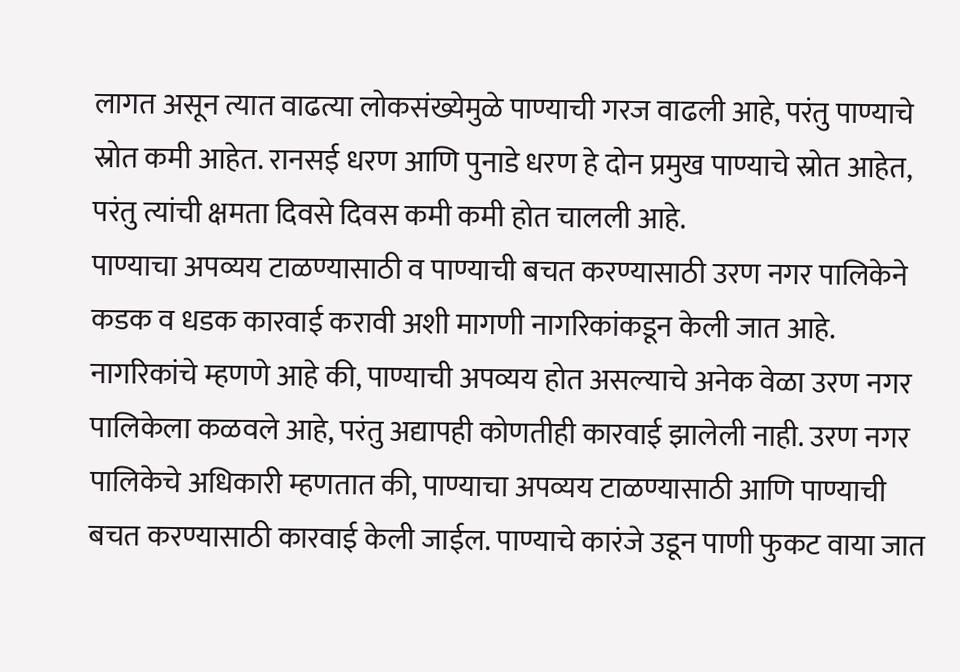लागत असून त्यात वाढत्या लोकसंख्येमुळे पाण्याची गरज वाढली आहे, परंतु पाण्याचे स्रोत कमी आहेत. रानसई धरण आणि पुनाडे धरण हे दोन प्रमुख पाण्याचे स्रोत आहेत, परंतु त्यांची क्षमता दिवसे दिवस कमी कमी होत चालली आहे.
पाण्याचा अपव्यय टाळण्यासाठी व पाण्याची बचत करण्यासाठी उरण नगर पालिकेने कडक व धडक कारवाई करावी अशी मागणी नागरिकांकडून केली जात आहे. नागरिकांचे म्हणणे आहे की, पाण्याची अपव्यय होत असल्याचे अनेक वेळा उरण नगर पालिकेला कळवले आहे, परंतु अद्यापही कोणतीही कारवाई झालेली नाही. उरण नगर पालिकेचे अधिकारी म्हणतात की, पाण्याचा अपव्यय टाळण्यासाठी आणि पाण्याची बचत करण्यासाठी कारवाई केली जाईल. पाण्याचे कारंजे उडून पाणी फुकट वाया जात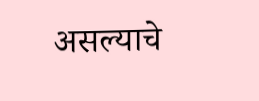असल्याचे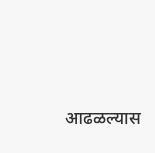आढळल्यास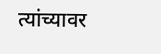त्यांच्यावर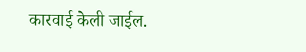कारवाई केली जाईल.